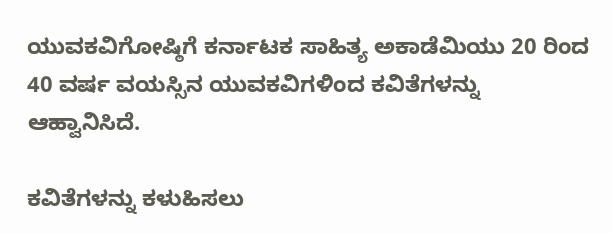ಯುವಕವಿಗೋಷ್ಠಿಗೆ ಕರ್ನಾಟಕ ಸಾಹಿತ್ಯ ಅಕಾಡೆಮಿಯು 20 ರಿಂದ 40 ವರ್ಷ ವಯಸ್ಸಿನ ಯುವಕವಿಗಳಿಂದ ಕವಿತೆಗಳನ್ನು ಆಹ್ವಾನಿಸಿದೆ.

ಕವಿತೆಗಳನ್ನು ಕಳುಹಿಸಲು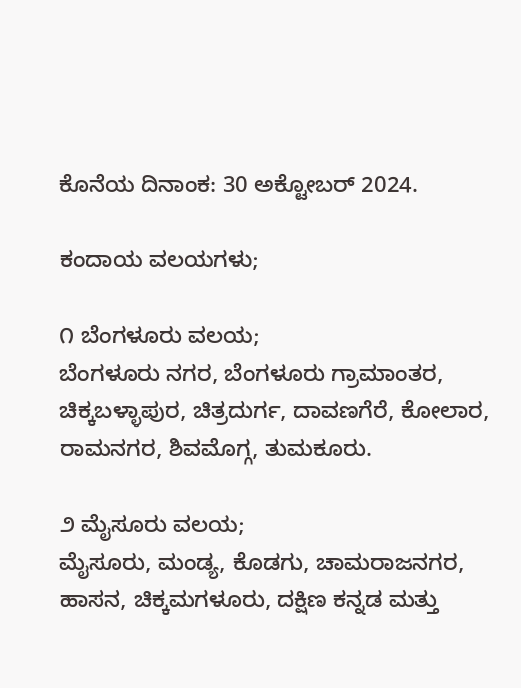ಕೊನೆಯ ದಿನಾಂಕ: 30 ಅಕ್ಟೋಬರ್ 2024.

ಕಂದಾಯ ವಲಯಗಳು;

೧ ಬೆಂಗಳೂರು ವಲಯ;
ಬೆಂಗಳೂರು ನಗರ, ಬೆಂಗಳೂರು ಗ್ರಾಮಾಂತರ, ಚಿಕ್ಕಬಳ್ಳಾಪುರ, ಚಿತ್ರದುರ್ಗ, ದಾವಣಗೆರೆ, ಕೋಲಾರ, ರಾಮನಗರ, ಶಿವಮೊಗ್ಗ, ತುಮಕೂರು.

೨ ಮೈಸೂರು ವಲಯ;
ಮೈಸೂರು, ಮಂಡ್ಯ, ಕೊಡಗು, ಚಾಮರಾಜನಗರ, ಹಾಸನ, ಚಿಕ್ಕಮಗಳೂರು, ದಕ್ಷಿಣ ಕನ್ನಡ ಮತ್ತು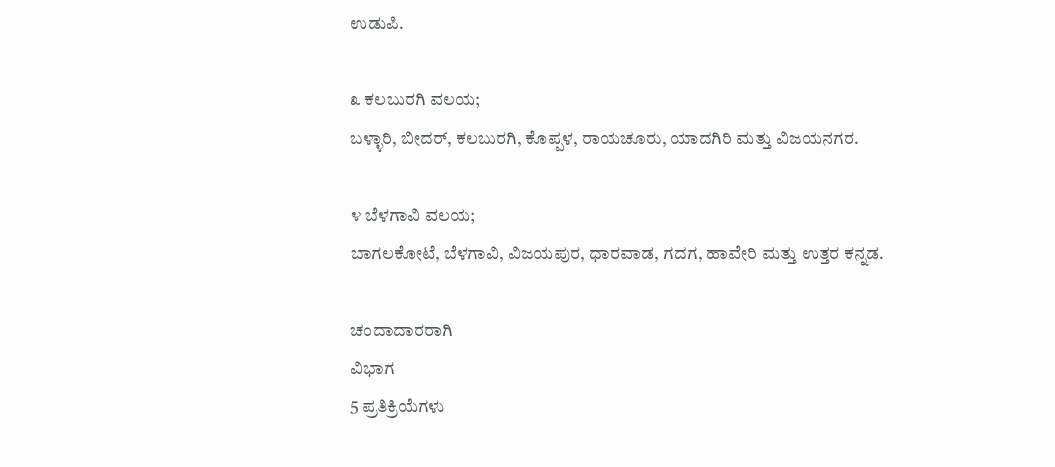ಉಡುಪಿ.

೩ ಕಲಬುರಗಿ ವಲಯ;
ಬಳ್ಳಾರಿ, ಬೀದರ್, ಕಲಬುರಗಿ, ಕೊಪ್ಪಳ, ರಾಯಚೂರು, ಯಾದಗಿರಿ ಮತ್ತು ವಿಜಯನಗರ.

೪ ಬೆಳಗಾವಿ ವಲಯ;
ಬಾಗಲಕೋಟೆ, ಬೆಳಗಾವಿ, ವಿಜಯಪುರ, ಧಾರವಾಡ, ಗದಗ, ಹಾವೇರಿ ಮತ್ತು ಉತ್ತರ ಕನ್ನಡ.

ಚಂದಾದಾರರಾಗಿ
ವಿಭಾಗ
5 ಪ್ರತಿಕ್ರಿಯೆಗಳು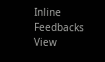Inline Feedbacks
View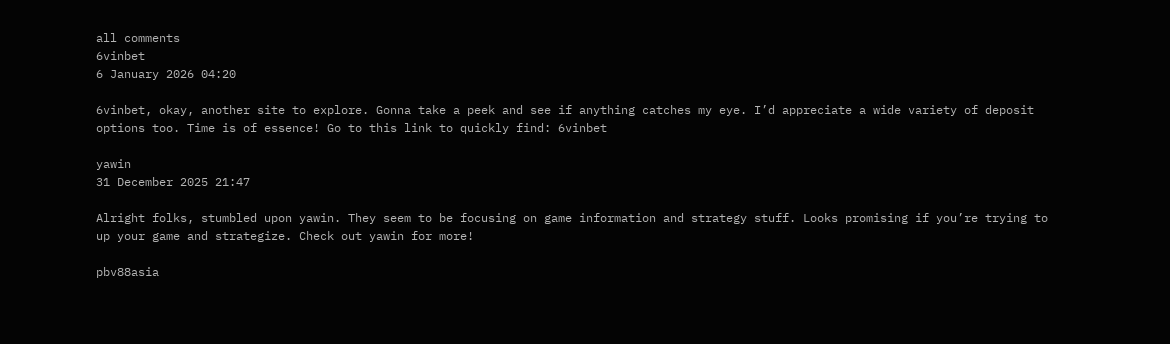all comments
6vinbet
6 January 2026 04:20

6vinbet, okay, another site to explore. Gonna take a peek and see if anything catches my eye. I’d appreciate a wide variety of deposit options too. Time is of essence! Go to this link to quickly find: 6vinbet

yawin
31 December 2025 21:47

Alright folks, stumbled upon yawin. They seem to be focusing on game information and strategy stuff. Looks promising if you’re trying to up your game and strategize. Check out yawin for more!

pbv88asia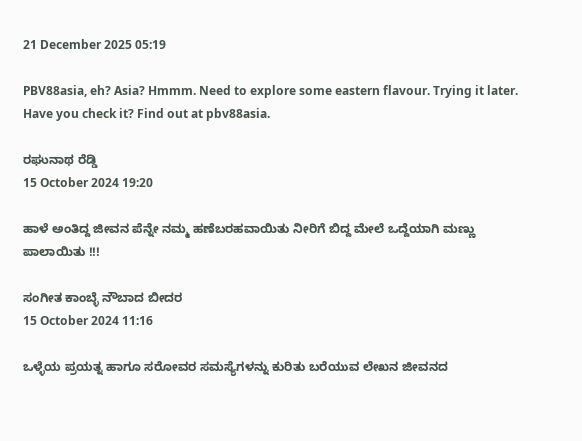21 December 2025 05:19

PBV88asia, eh? Asia? Hmmm. Need to explore some eastern flavour. Trying it later. Have you check it? Find out at pbv88asia.

ರಘುನಾಥ ರೆಡ್ಡಿ
15 October 2024 19:20

ಹಾಳೆ ಅಂತಿದ್ದ ಜೀವನ ಪೆನ್ನೇ ನಮ್ಮ ಹಣೆಬರಹವಾಯಿತು ನೀರಿಗೆ ಬಿದ್ದ ಮೇಲೆ ಒದ್ದೆಯಾಗಿ ಮಣ್ಣು ಪಾಲಾಯಿತು !!!

ಸಂಗೀತ ಕಾಂಬ್ಳೆ ನೌಬಾದ ಬೀದರ
15 October 2024 11:16

ಒಳ್ಳೆಯ ಪ್ರಯತ್ನ ಹಾಗೂ ಸರೋವರ ಸಮಸ್ಯೆಗಳನ್ನು ಕುರಿತು ಬರೆಯುವ ಲೇಖನ ಜೀವನದ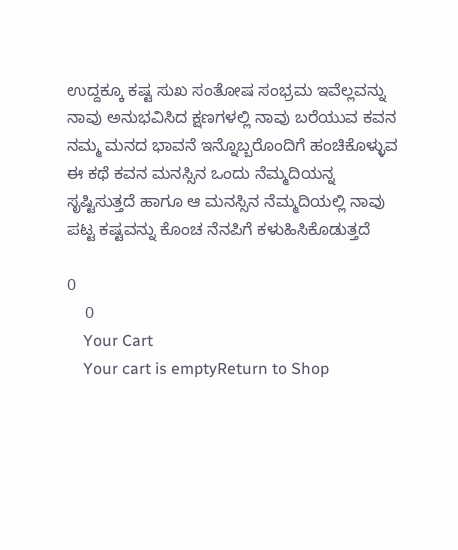ಉದ್ದಕ್ಕೂ ಕಷ್ಟ ಸುಖ ಸಂತೋಷ ಸಂಭ್ರಮ ಇವೆಲ್ಲವನ್ನು ನಾವು ಅನುಭವಿಸಿದ ಕ್ಷಣಗಳಲ್ಲಿ ನಾವು ಬರೆಯುವ ಕವನ ನಮ್ಮ ಮನದ ಭಾವನೆ ಇನ್ನೊಬ್ಬರೊಂದಿಗೆ ಹಂಚಿಕೊಳ್ಳುವ ಈ ಕಥೆ ಕವನ ಮನಸ್ಸಿನ ಒಂದು ನೆಮ್ಮದಿಯನ್ನ ಸೃಷ್ಟಿಸುತ್ತದೆ ಹಾಗೂ ಆ ಮನಸ್ಸಿನ ನೆಮ್ಮದಿಯಲ್ಲಿ ನಾವು ಪಟ್ಟ ಕಷ್ಟವನ್ನು ಕೊಂಚ ನೆನಪಿಗೆ ಕಳುಹಿಸಿಕೊಡುತ್ತದೆ

0
    0
    Your Cart
    Your cart is emptyReturn to Shop